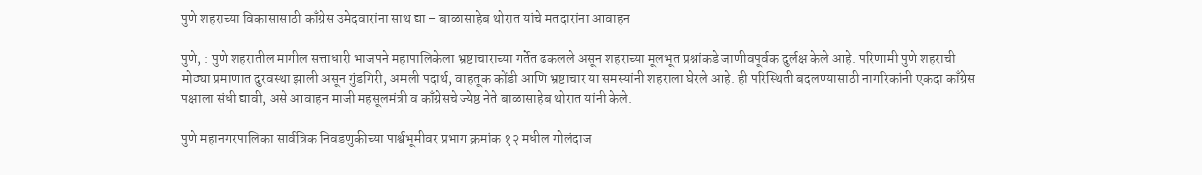पुणे शहराच्या विकासासाठी काँग्रेस उमेदवारांना साथ द्या – बाळासाहेब थोरात यांचे मतदारांना आवाहन

पुणे, : पुणे शहरातील मागील सत्ताधारी भाजपने महापालिकेला भ्रष्टाचाराच्या गर्तेत ढकलले असून शहराच्या मूलभूत प्रश्नांकडे जाणीवपूर्वक दुर्लक्ष केले आहे. परिणामी पुणे शहराची मोठ्या प्रमाणात दुरवस्था झाली असून गुंडगिरी, अमली पदार्थ, वाहतूक कोंडी आणि भ्रष्टाचार या समस्यांनी शहराला घेरले आहे. ही परिस्थिती बदलण्यासाठी नागरिकांनी एकदा काँग्रेस पक्षाला संधी द्यावी, असे आवाहन माजी महसूलमंत्री व काँग्रेसचे ज्येष्ठ नेते बाळासाहेब थोरात यांनी केले.

पुणे महानगरपालिका सार्वत्रिक निवडणुकीच्या पार्श्वभूमीवर प्रभाग क्रमांक १२ मधील गोलंदाज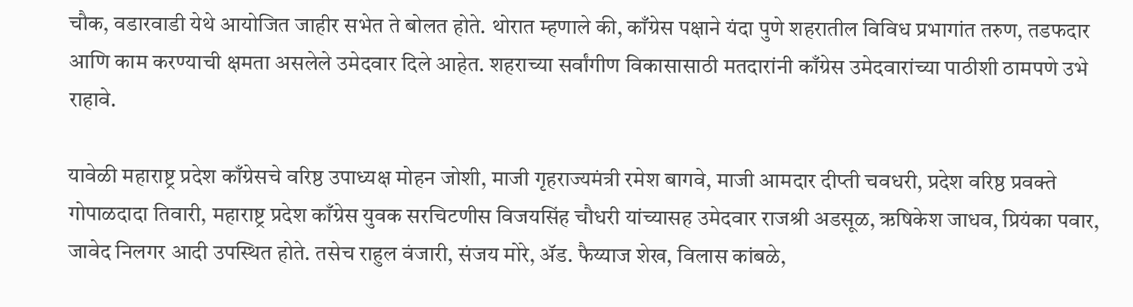चौक, वडारवाडी येथे आयोजित जाहीर सभेत ते बोलत होते. थोरात म्हणाले की, काँग्रेस पक्षाने यंदा पुणे शहरातील विविध प्रभागांत तरुण, तडफदार आणि काम करण्याची क्षमता असलेले उमेदवार दिले आहेत. शहराच्या सर्वांगीण विकासासाठी मतदारांनी काँग्रेस उमेदवारांच्या पाठीशी ठामपणे उभे राहावे.

यावेळी महाराष्ट्र प्रदेश काँग्रेसचे वरिष्ठ उपाध्यक्ष मोहन जोशी, माजी गृहराज्यमंत्री रमेश बागवे, माजी आमदार दीप्ती चवधरी, प्रदेश वरिष्ठ प्रवक्ते गोपाळदादा तिवारी, महाराष्ट्र प्रदेश काँग्रेस युवक सरचिटणीस विजयसिंह चौधरी यांच्यासह उमेदवार राजश्री अडसूळ, ऋषिकेश जाधव, प्रियंका पवार, जावेद निलगर आदी उपस्थित होते. तसेच राहुल वंजारी, संजय मोरे, ॲड. फैय्याज शेख, विलास कांबळे,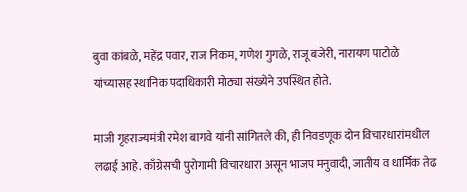बुवा कांबळे, महेंद्र पवार, राज निकम, गणेश गुगळे, राजू बजेरी, नारायण पाटोळे यांच्यासह स्थानिक पदाधिकारी मोठ्या संख्येने उपस्थित होते.

माजी गृहराज्यमंत्री रमेश बागवे यांनी सांगितले की, ही निवडणूक दोन विचारधारांमधील लढाई आहे. काँग्रेसची पुरोगामी विचारधारा असून भाजप मनुवादी, जातीय व धार्मिक तेढ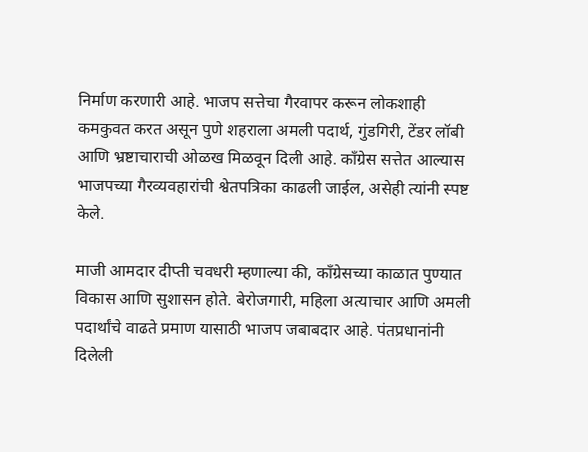निर्माण करणारी आहे. भाजप सत्तेचा गैरवापर करून लोकशाही कमकुवत करत असून पुणे शहराला अमली पदार्थ, गुंडगिरी, टेंडर लॉबी आणि भ्रष्टाचाराची ओळख मिळवून दिली आहे. काँग्रेस सत्तेत आल्यास भाजपच्या गैरव्यवहारांची श्वेतपत्रिका काढली जाईल, असेही त्यांनी स्पष्ट केले.

माजी आमदार दीप्ती चवधरी म्हणाल्या की, काँग्रेसच्या काळात पुण्यात विकास आणि सुशासन होते. बेरोजगारी, महिला अत्याचार आणि अमली पदार्थांचे वाढते प्रमाण यासाठी भाजप जबाबदार आहे. पंतप्रधानांनी दिलेली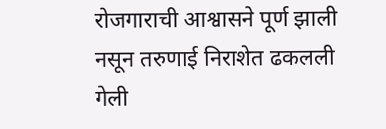रोजगाराची आश्वासने पूर्ण झाली नसून तरुणाई निराशेत ढकलली गेली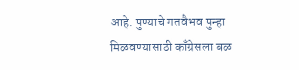आहे. पुण्याचे गतवैभव पुन्हा मिळवण्यासाठी काँग्रेसला बळ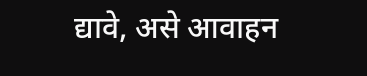द्यावे, असे आवाहन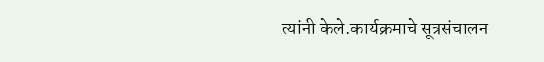त्यांनी केले.कार्यक्रमाचे सूत्रसंचालन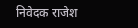निवेदक राजेश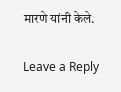मारणे यांनी केले.

Leave a Reply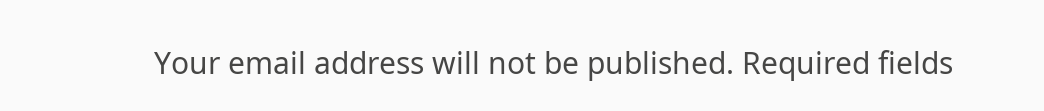Your email address will not be published. Required fields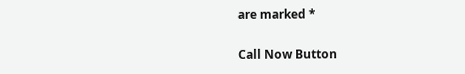are marked *

Call Now Button